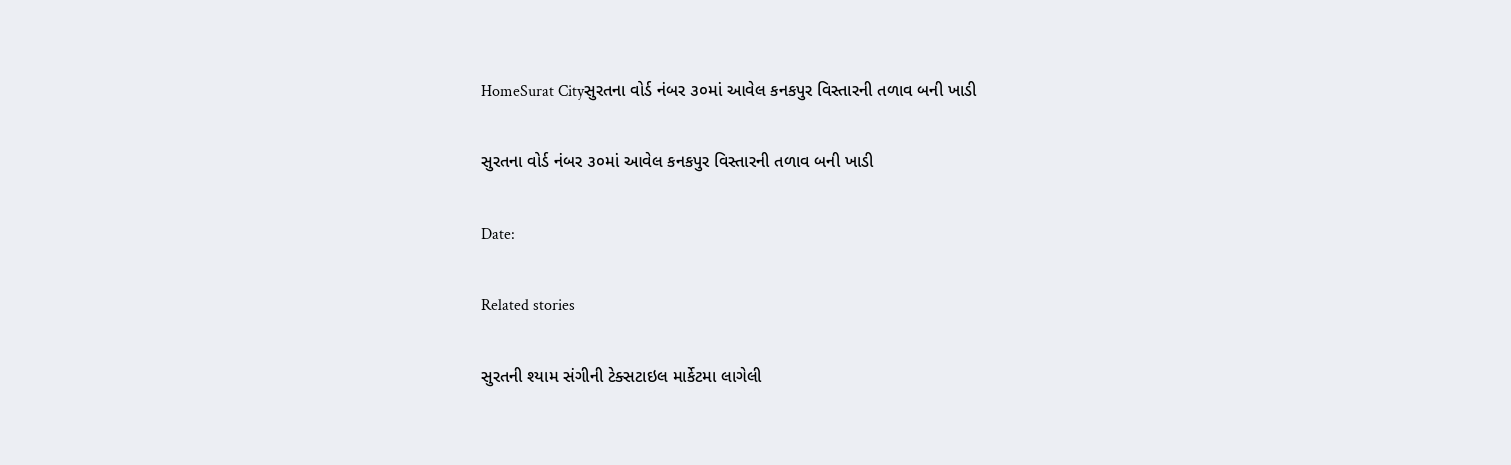HomeSurat Cityસુરતના વોર્ડ નંબર ૩૦માં આવેલ કનકપુર વિસ્તારની તળાવ બની ખાડી

સુરતના વોર્ડ નંબર ૩૦માં આવેલ કનકપુર વિસ્તારની તળાવ બની ખાડી

Date:

Related stories

સુરતની શ્યામ સંગીની ટેક્સટાઇલ માર્કેટમા લાગેલી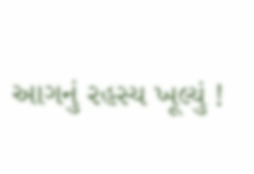આગનું રહસ્ય ખૂલ્યું !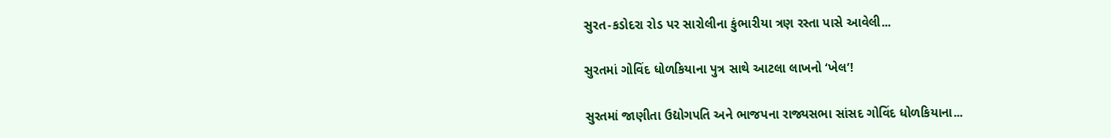સુરત-કડોદરા રોડ પર સારોલીના કુંભારીયા ત્રણ રસ્તા પાસે આવેલી...

સુરતમાં ગોવિંદ ધોળકિયાના પુત્ર સાથે આટલા લાખનો ‘ખેલ’!

સુરતમાં જાણીતા ઉદ્યોગપતિ અને ભાજપના રાજ્યસભા સાંસદ ગોવિંદ ધોળકિયાના...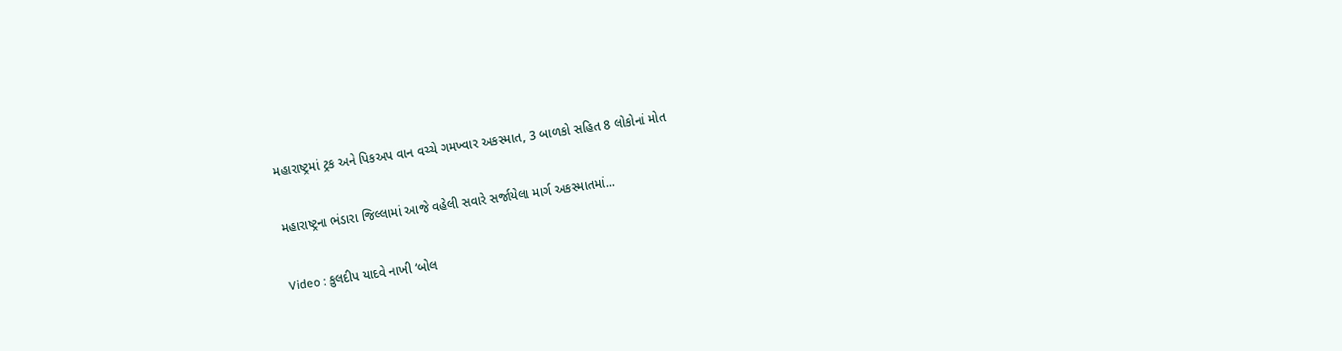મહારાષ્ટ્રમાં ટ્રક અને પિકઅપ વાન વચ્ચે ગમખ્વાર અકસ્માત, 3 બાળકો સહિત 8 લોકોનાં મોત

મહારાષ્ટ્રના ભંડારા જિલ્લામાં આજે વહેલી સવારે સર્જાયેલા માર્ગ અકસ્માતમાં...

Video : કુલદીપ યાદવે નાખી ‘બોલ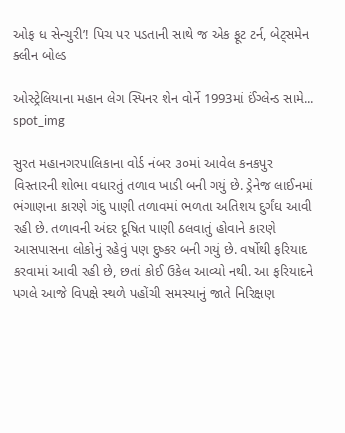ઓફ ધ સેન્ચુરી’! પિચ પર પડતાની સાથે જ એક ફૂટ ટર્ન, બેટ્સમેન ક્લીન બોલ્ડ

ઓસ્ટ્રેલિયાના મહાન લેગ સ્પિનર શેન વોર્ને 1993માં ઈંગ્લેન્ડ સામે...
spot_img

સુરત મહાનગરપાલિકાના વોર્ડ નંબર ૩૦માં આવેલ કનકપુર વિસ્તારની શોભા વધારતું તળાવ ખાડી બની ગયું છે. ડ્રેનેજ લાઈનમાં ભંગાણના કારણે ગંદુ પાણી તળાવમાં ભળતા અતિશય દુર્ગંઘ આવી રહી છે. તળાવની અંદર દૂષિત પાણી ઠલવાતું હોવાને કારણે આસપાસના લોકોનું રહેવું પણ દુષ્કર બની ગયું છે. વર્ષોથી ફરિયાદ કરવામાં આવી રહી છે, છતાં કોઈ ઉકેલ આવ્યો નથી. આ ફરિયાદને પગલે આજે વિપક્ષે સ્થળે પહોંચી સમસ્યાનું જાતે નિરિક્ષણ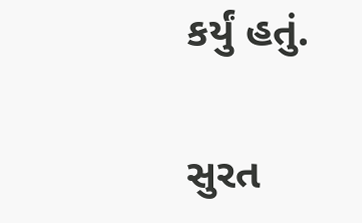કર્યું હતું.

સુરત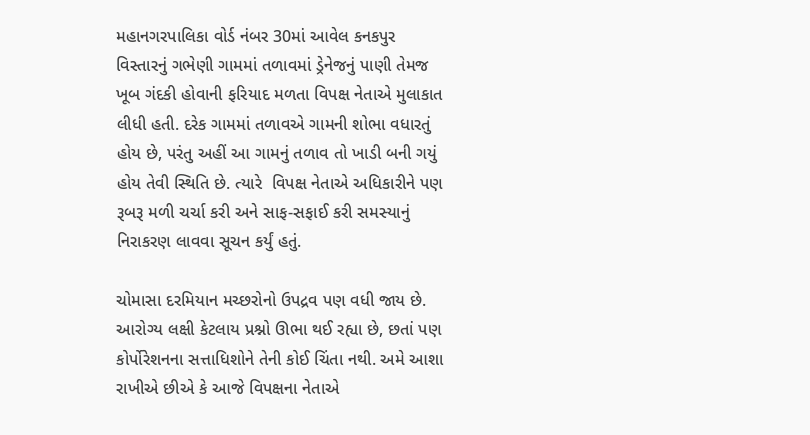મહાનગરપાલિકા વોર્ડ નંબર 30માં આવેલ કનકપુર વિસ્તારનું ગભેણી ગામમાં તળાવમાં ડ્રેનેજનું પાણી તેમજ ખૂબ ગંદકી હોવાની ફરિયાદ મળતા વિપક્ષ નેતાએ મુલાકાત લીધી હતી. દરેક ગામમાં તળાવએ ગામની શોભા વધારતું હોય છે, પરંતુ અહીં આ ગામનું તળાવ તો ખાડી બની ગયું હોય તેવી સ્થિતિ છે. ત્યારે  વિપક્ષ નેતાએ અધિકારીને પણ રૂબરૂ મળી ચર્ચા કરી અને સાફ-સફાઈ કરી સમસ્યાનું નિરાકરણ લાવવા સૂચન કર્યું હતું.

ચોમાસા દરમિયાન મચ્છરોનો ઉપદ્રવ પણ વધી જાય છે. આરોગ્ય લક્ષી કેટલાય પ્રશ્નો ઊભા થઈ રહ્યા છે, છતાં પણ કોર્પોરેશનના સત્તાધિશોને તેની કોઈ ચિંતા નથી. અમે આશા રાખીએ છીએ કે આજે વિપક્ષના નેતાએ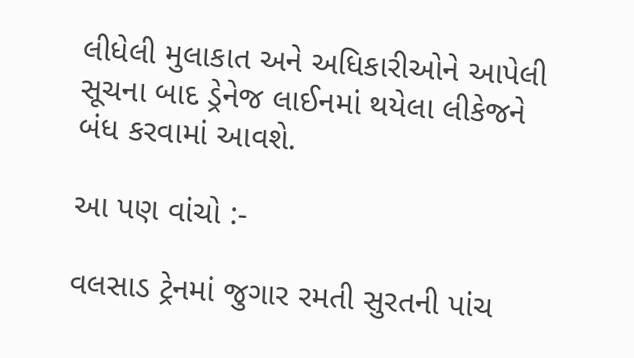લીધેલી મુલાકાત અને અધિકારીઓને આપેલી સૂચના બાદ ડ્રેનેજ લાઈનમાં થયેલા લીકેજને બંધ કરવામાં આવશે.

આ પણ વાંચો :-

વલસાડ ટ્રેનમાં જુગાર રમતી સુરતની પાંચ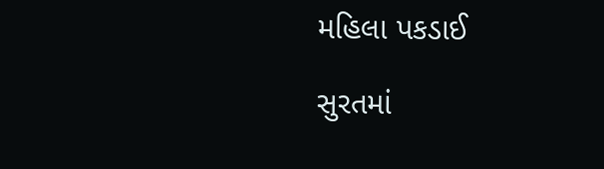મહિલા પકડાઈ

સુરતમાં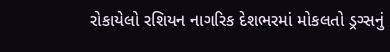રોકાયેલો રશિયન નાગરિક દેશભરમાં મોકલતો ડ્રગ્સનું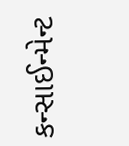કન્સાઈન્મેન્ટ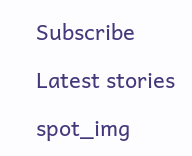Subscribe

Latest stories

spot_img